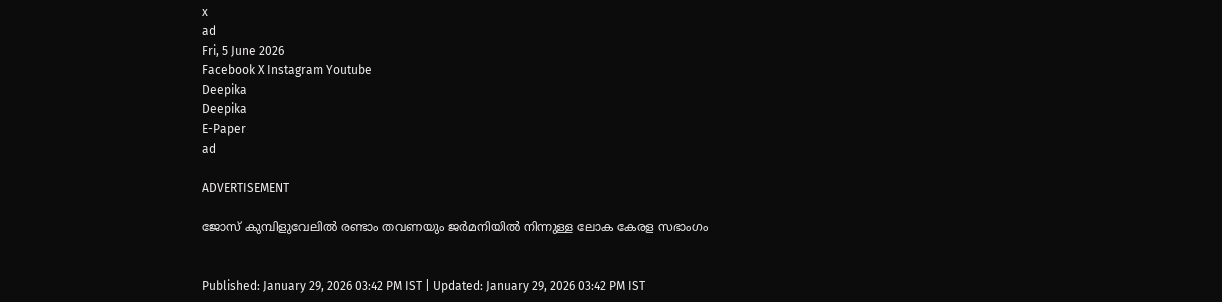x
ad
Fri, 5 June 2026
Facebook X Instagram Youtube
Deepika
Deepika
E-Paper
ad

ADVERTISEMENT

ജോസ് കുമ്പിളുവേലിൽ രണ്ടാം തവണയും ജർമനിയിൽ നിന്നുള്ള ലോക കേരള സഭാംഗം


Published: January 29, 2026 03:42 PM IST | Updated: January 29, 2026 03:42 PM IST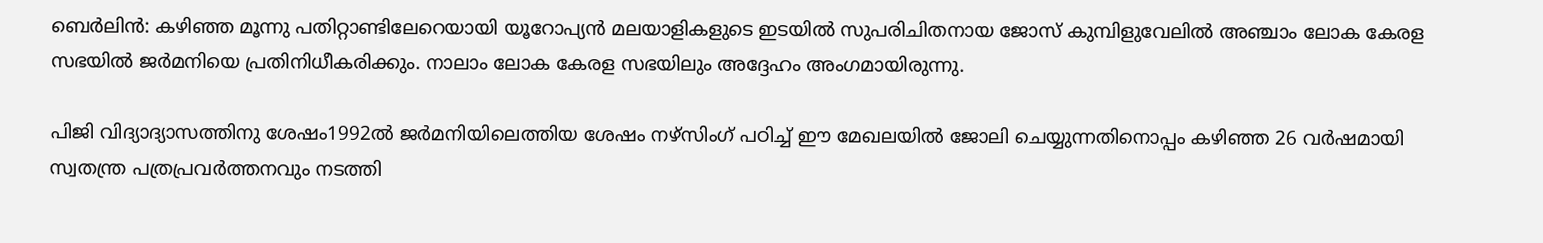ബെർലിൻ: കഴിഞ്ഞ മൂന്നു പതിറ്റാണ്ടിലേറെയായി യൂറോപ്യന്‍ മലയാളികളുടെ ഇടയില്‍ സുപരിചിതനായ ജോസ് കുമ്പിളുവേലില്‍ അഞ്ചാം ലോക കേരള സഭയില്‍ ജര്‍മനിയെ പ്രതിനിധീകരിക്കും. നാലാം ലോക കേരള സഭയിലും അദ്ദേഹം അംഗമായിരുന്നു.

പിജി വിദ്യാദ്യാസത്തിനു ശേഷം1992ല്‍ ജര്‍മനിയിലെത്തിയ ശേഷം നഴ്സിംഗ് പഠിച്ച് ഈ മേഖലയില്‍ ജോലി ചെയ്യുന്നതിനൊപ്പം കഴിഞ്ഞ 26 വര്‍ഷമായി സ്വതന്ത്ര പത്രപ്രവര്‍ത്തനവും നടത്തി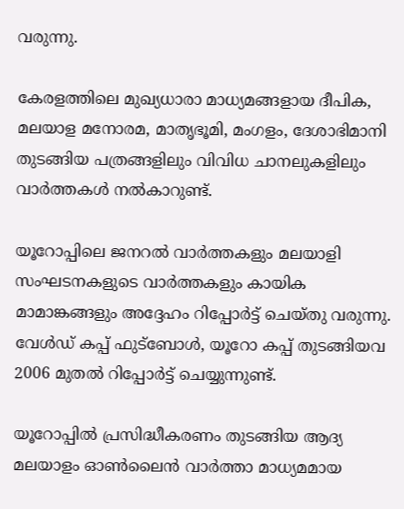വരുന്നു.

കേരളത്തിലെ മുഖ്യധാരാ മാധ്യമങ്ങളായ ദീപിക, മലയാള മനോരമ, മാതൃഭൂമി, മംഗളം, ദേശാഭിമാനി തുടങ്ങിയ പത്രങ്ങളിലും വിവിധ ചാനലുകളിലും വാർത്തകൾ നൽകാറുണ്ട്.

യൂറോപ്പിലെ ജനറല്‍ വാര്‍ത്തകളും മലയാളി സംഘടനകളുടെ വാർത്തകളും കായിക മാമാങ്കങ്ങളും അദ്ദേഹം റിപ്പോര്‍ട്ട് ചെയ്തു വരുന്നു. വേള്‍ഡ് കപ്പ് ഫുട്ബോള്‍, യൂറോ കപ്പ് തുടങ്ങിയവ 2006 മുതല്‍ റിപ്പോര്‍ട്ട് ചെയ്യുന്നുണ്ട്.

യൂറോപ്പില്‍ പ്രസിദ്ധീകരണം തുടങ്ങിയ ആദ്യ മലയാളം ഓണ്‍ലൈന്‍ വാര്‍ത്താ മാധ്യമമായ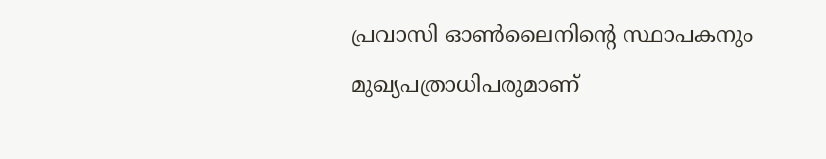പ്രവാസി ഓണ്‍ലൈനിന്‍റെ സ്ഥാപകനും മുഖ്യപത്രാധിപരുമാണ്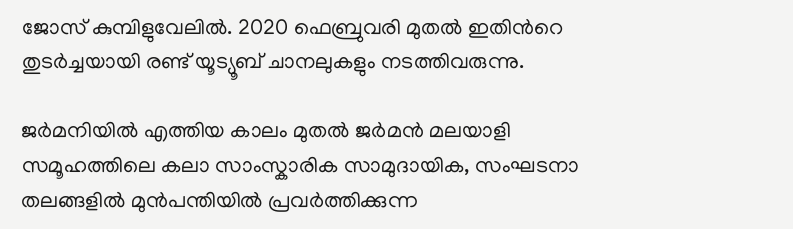ജോസ് കുമ്പിളുവേലില്‍. 2020 ഫെബ്രുവരി മുതല്‍ ഇതിന്‍റെ തുടര്‍ച്ചയായി രണ്ട് യൂട്യൂബ് ചാനലുകളും നടത്തിവരുന്നു.

ജര്‍മനിയില്‍ എത്തിയ കാലം മുതല്‍ ജര്‍മന്‍ മലയാളി സമൂഹത്തിലെ കലാ സാംസ്കാരിക സാമുദായിക, സംഘടനാ തലങ്ങളില്‍ മുന്‍പന്തിയില്‍ പ്രവര്‍ത്തിക്കുന്ന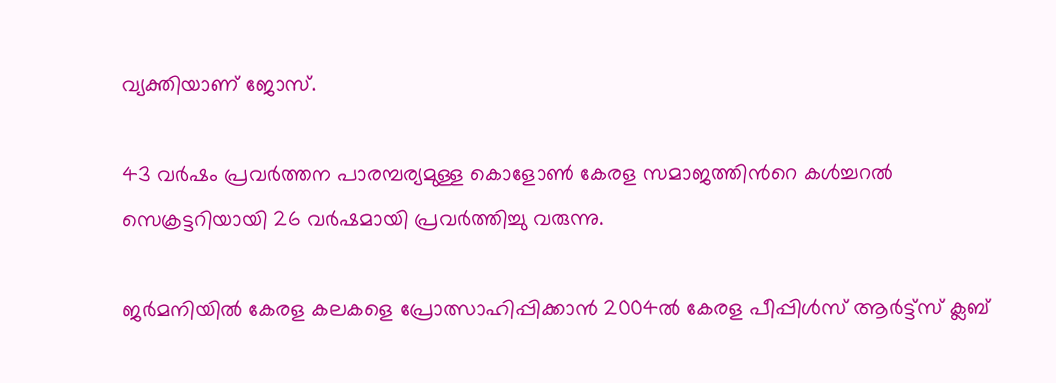വ്യക്തിയാണ് ജോസ്.

43 വര്‍ഷം പ്രവര്‍ത്തന പാരമ്പര്യമുള്ള കൊളോണ്‍ കേരള സമാജത്തിന്‍റെ കള്‍ച്ചറല്‍ സെക്രട്ടറിയായി 26 വര്‍ഷമായി പ്രവര്‍ത്തിച്ചു വരുന്നു.

ജര്‍മനിയില്‍ കേരള കലകളെ പ്രോത്സാഹിപ്പിക്കാന്‍ 2004ല്‍ കേരള പീപ്പിള്‍സ് ആര്‍ട്ട്സ് ക്ലബ്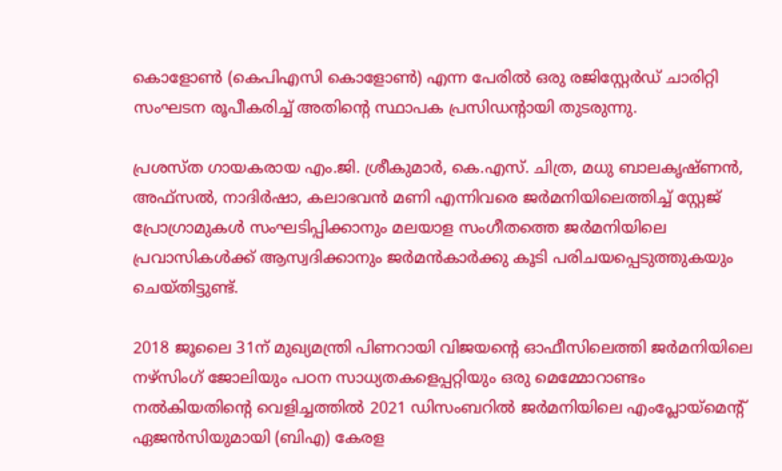കൊളോണ്‍ (കെപിഎസി കൊളോണ്‍) എന്ന പേരില്‍ ഒരു രജിസ്റ്റേര്‍ഡ് ചാരിറ്റി സംഘടന രൂപീകരിച്ച് അതിന്‍റെ സ്ഥാപക പ്രസിഡന്‍റായി തുടരുന്നു.

പ്രശസ്ത ഗായകരായ എം.ജി. ശ്രീകുമാര്‍, കെ.എസ്. ചിത്ര, മധു ബാലകൃഷ്ണന്‍, അഫ്സല്‍, നാദിര്‍ഷാ, കലാഭവന്‍ മണി എന്നിവരെ ജര്‍മനിയിലെത്തിച്ച് സ്റ്റേജ് പ്രോഗ്രാമുകള്‍ സംഘടിപ്പിക്കാനും മലയാള സംഗീതത്തെ ജര്‍മനിയിലെ പ്രവാസികള്‍ക്ക് ആസ്വദിക്കാനും ജര്‍മന്‍കാര്‍ക്കു കൂടി പരിചയപ്പെടുത്തുകയും ചെയ്തിട്ടുണ്ട്.

2018 ജൂലൈ 31ന് മുഖ്യമന്ത്രി പിണറായി വിജയന്‍റെ ഓഫീസിലെത്തി ജര്‍മനിയിലെ നഴ്സിംഗ് ജോലിയും പഠന സാധ്യതകളെപ്പറ്റിയും ഒരു മെമ്മോറാണ്ടം നല്‍കിയതിന്‍റെ വെളിച്ചത്തില്‍ 2021 ഡിസംബറില്‍ ജര്‍മനിയിലെ എംപ്ലോയ്മെന്‍റ് ഏജന്‍സിയുമായി (ബിഎ) കേരള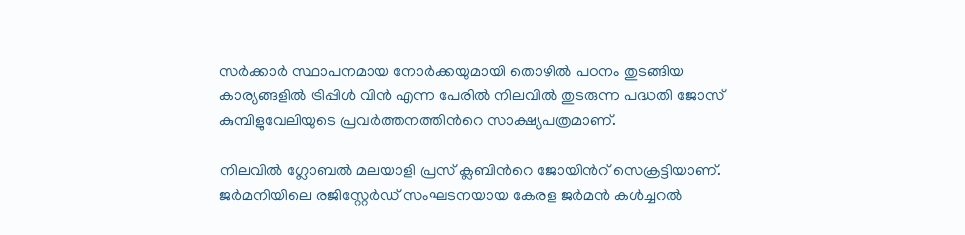സര്‍ക്കാര്‍ സ്ഥാപനമായ നോര്‍ക്കയുമായി തൊഴില്‍ പഠനം തുടങ്ങിയ കാര്യങ്ങളില്‍ ട്രിപ്പിള്‍ വിന്‍ എന്ന പേരില്‍ നിലവില്‍ തുടരുന്ന പദ്ധതി ജോസ് കുമ്പിളുവേലിയുടെ പ്രവര്‍ത്തനത്തിന്‍റെ സാക്ഷ്യപത്രമാണ്.

നിലവില്‍ ഗ്ലോബല്‍ മലയാളി പ്രസ് ക്ലബിന്‍റെ ജോയിന്‍റ് സെക്രട്ടിയാണ്. ജര്‍മനിയിലെ രജിസ്റ്റേര്‍ഡ് സംഘടനയായ കേരള ജര്‍മന്‍ കള്‍ച്ചറല്‍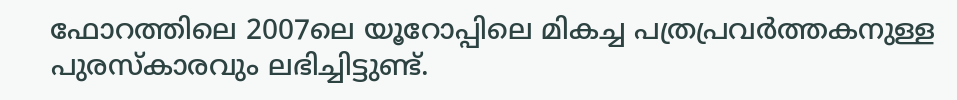ഫോറത്തിലെ 2007ലെ യൂറോപ്പിലെ മികച്ച പത്രപ്രവര്‍ത്തകനുള്ള പുരസ്കാരവും ലഭിച്ചിട്ടുണ്ട്.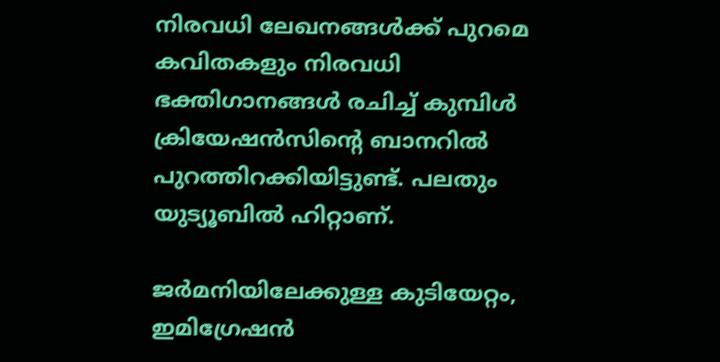നിരവധി ലേഖനങ്ങള്‍ക്ക് പുറമെ കവിതകളും നിരവധി ഭക്തിഗാനങ്ങള്‍ രചിച്ച് കുമ്പിള്‍ ക്രിയേഷന്‍സിന്‍റെ ബാനറില്‍ പുറത്തിറക്കിയിട്ടുണ്ട്. പലതും യുട്യൂബില്‍ ഹിറ്റാണ്.

ജര്‍മനിയിലേക്കുള്ള കുടിയേറ്റം, ഇമിഗ്രേഷന്‍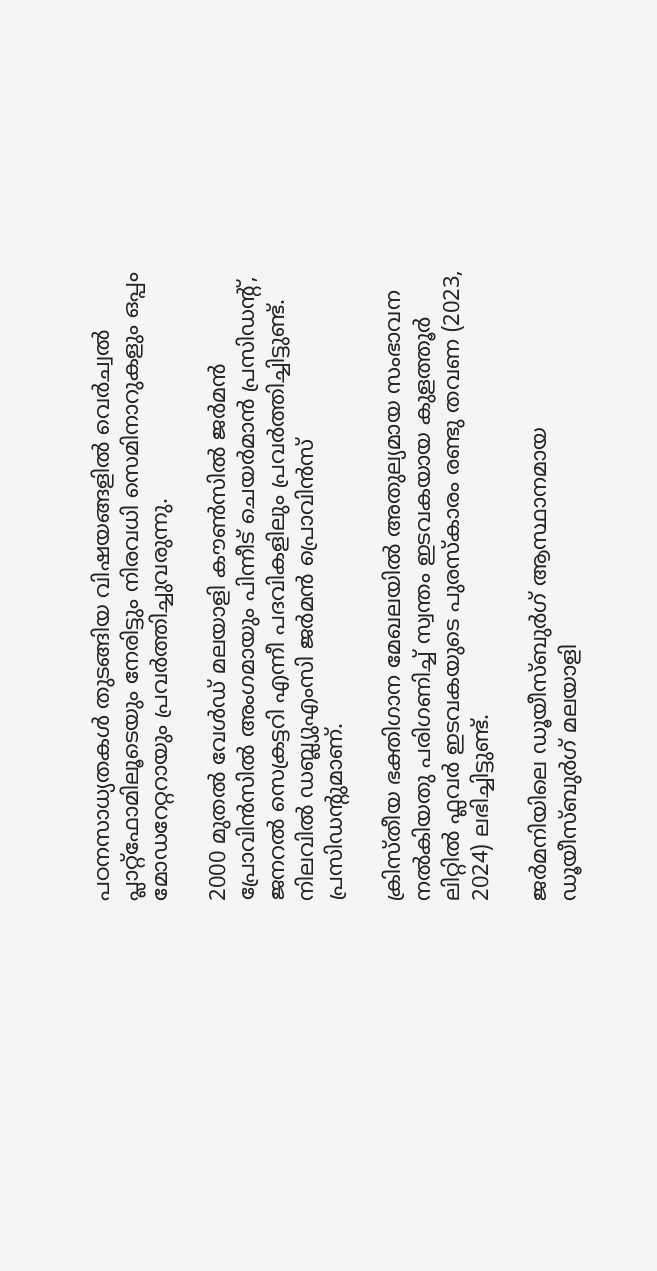പഠനസാധ്യതകള്‍ തുടങ്ങിയ വിഷയങ്ങളില്‍ വെര്‍ച്വല്‍ പ്ലാറ്റ്ഫോമിലൂടെയും നേരിട്ടും നിരവധി സെമിനാറുകളും ഒപ്പം മോഡറേറ്ററായും പ്രവര്‍ത്തിച്ചുവരുന്നു.

2000 മുതല്‍ വേള്‍ഡ് മലയാളി കൗണ്‍സില്‍ ജര്‍മന്‍ പ്രോവിന്‍സില്‍ അംഗമായും പിന്നീട് ചെയര്‍മാന്‍ പ്രസിഡന്‍റ്, ജനറല്‍ സെക്രട്ടറി എന്നീ പദവികളിലും പ്രവര്‍ത്തിച്ചിട്ടുണ്ട്. നിലവില്‍ ഡബ്ല്യുഎംസി ജര്‍മന്‍ പ്രൊവിന്‍സ് പ്രസിഡന്‍റുമാണ്.

ക്രിസ്തീയ ഭക്തിഗാന മേഖലയില്‍ അതുല്യമായ സംഭാവന നല്‍കിയതു പരിഗണിച്ച് സ്വന്തം ഇടവകയായ കുളത്തൂര്‍ ലിറ്റില്‍ ഫ്ലവര്‍ ഇടവകയുടെ പുരസ്കാരം രണ്ടു തവണ (2023, 2024) ലഭിച്ചിട്ടുണ്ട്.

ജര്‍മനിയിലെ ഡൂയീസ്ബുര്‍ഗ് ആസ്ഥാനമായ ഡൂയീസ്ബുര്‍ഗ് മലയാളി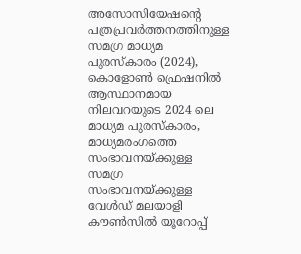അസോസിയേഷന്‍റെ പത്രപ്രവര്‍ത്തനത്തിനുള്ള സമഗ്ര മാധ്യമ പുരസ്കാരം (2024), കൊളോണ്‍ ഫ്രെഷനില്‍ ആസ്ഥാനമായ നിലവറയുടെ 2024 ലെ മാധ്യമ പുരസ്കാരം, മാധ്യമരംഗത്തെ സംഭാവനയ്ക്കുള്ള സമഗ്ര സംഭാവനയ്ക്കുള്ള വേള്‍ഡ് മലയാളി കൗണ്‍സില്‍ യൂറോപ്പ്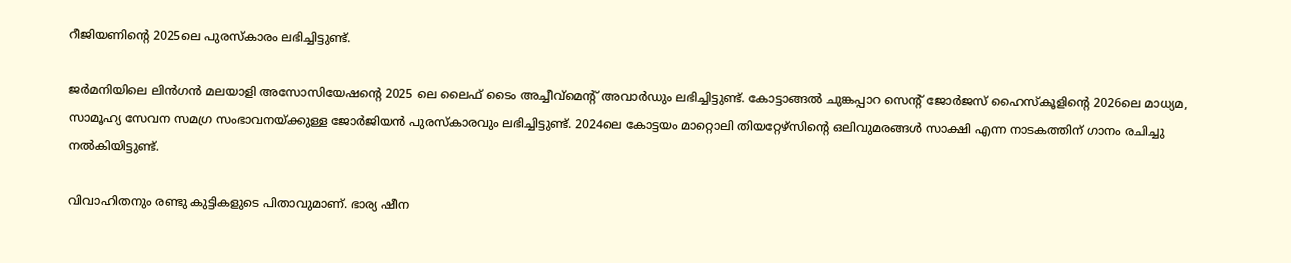റീജിയണിന്‍റെ 2025ലെ പുരസ്കാരം ലഭിച്ചിട്ടുണ്ട്.

ജർമനിയിലെ ലിൻഗൻ മലയാളി അസോസിയേഷന്‍റെ 2025 ലെ ലൈഫ് ടൈം അച്ചീവ്മെന്‍റ് അവാർഡും ലഭിച്ചിട്ടുണ്ട്. കോട്ടാങ്ങൽ ചുങ്കപ്പാറ സെന്‍റ് ജോർജസ് ഹൈസ്കൂളിന്‍റെ 2026ലെ മാധ്യമ, സാമൂഹ്യ സേവന സമഗ്ര സംഭാവനയ്ക്കുള്ള ജോർജിയൻ പുരസ്കാരവും ലഭിച്ചിട്ടുണ്ട്. 2024ലെ കോട്ടയം മാറ്റൊലി തിയറ്റേഴ്സിന്‍റെ ഒലിവുമരങ്ങൾ സാക്ഷി എന്ന നാടകത്തിന് ഗാനം രചിച്ചു നൽകിയിട്ടുണ്ട്.

വിവാഹിതനും രണ്ടു കുട്ടികളുടെ പിതാവുമാണ്. ഭാര്യ ഷീന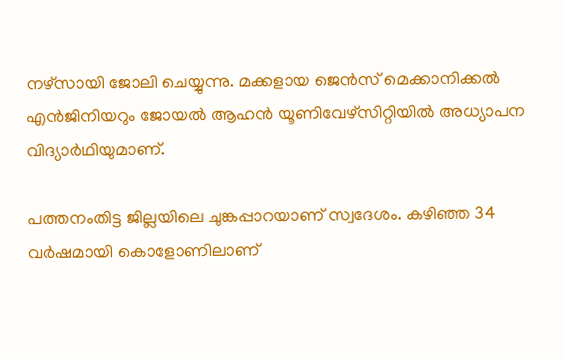നഴ്സായി ജോലി ചെയ്യുന്നു. മക്കളായ ജെന്‍സ് മെക്കാനിക്കല്‍ എന്‍ജിനിയറും ജോയല്‍ ആഹന്‍ യൂണിവേഴ്സിറ്റിയില്‍ അധ്യാപന വിദ്യാര്‍ഥിയുമാണ്.

പത്തനംതിട്ട ജില്ലയിലെ ചുങ്കപ്പാറയാണ് സ്വദേശം. കഴിഞ്ഞ 34 വർഷമായി കൊളോണിലാണ്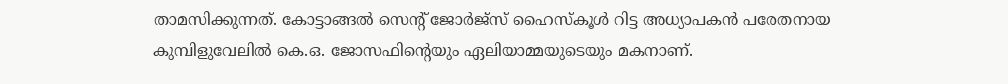താമസിക്കുന്നത്. കോട്ടാങ്ങല്‍ സെന്‍റ് ജോര്‍ജ്സ് ഹൈസ്കൂള്‍ റിട്ട അധ്യാപകന്‍ പരേതനായ കുമ്പിളുവേലില്‍ കെ.ഒ. ജോസഫിന്‍റെയും ഏലിയാമ്മയുടെയും മകനാണ്.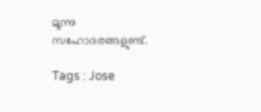മൂന്നു സഹോദരങ്ങളുണ്ട്.

Tags : Jose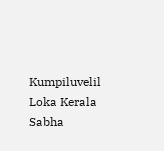Kumpiluvelil Loka Kerala Sabha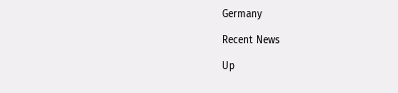Germany

Recent News

Up